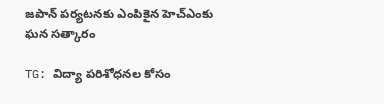జపాన్ పర్యటనకు ఎంపికైన హెచ్ఎంకు ఘన సత్కారం

TG: విద్యా పరిశోధనల కోసం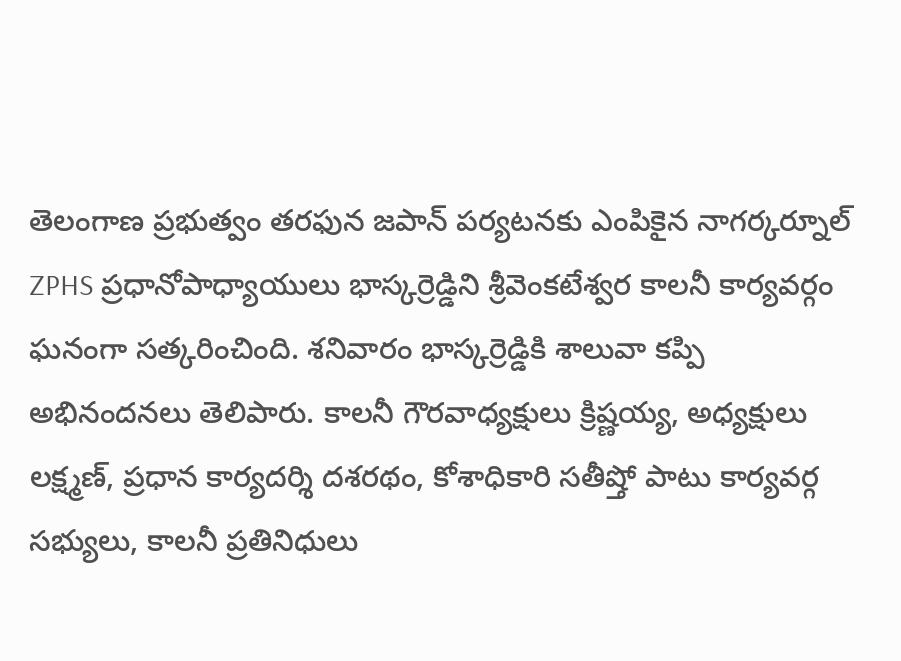తెలంగాణ ప్రభుత్వం తరఫున జపాన్ పర్యటనకు ఎంపికైన నాగర్కర్నూల్ ZPHS ప్రధానోపాధ్యాయులు భాస్కర్రెడ్డిని శ్రీవెంకటేశ్వర కాలనీ కార్యవర్గం ఘనంగా సత్కరించింది. శనివారం భాస్కర్రెడ్డికి శాలువా కప్పి అభినందనలు తెలిపారు. కాలనీ గౌరవాధ్యక్షులు క్రిష్ణయ్య, అధ్యక్షులు లక్ష్మణ్, ప్రధాన కార్యదర్శి దశరథం, కోశాధికారి సతీష్తో పాటు కార్యవర్గ సభ్యులు, కాలనీ ప్రతినిధులు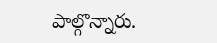పాల్గొన్నారు.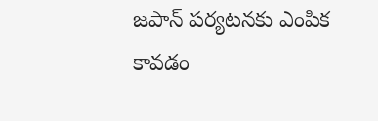జపాన్ పర్యటనకు ఎంపిక కావడం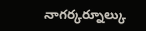నాగర్కర్నూల్కు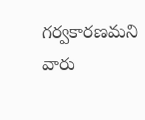గర్వకారణమని వారు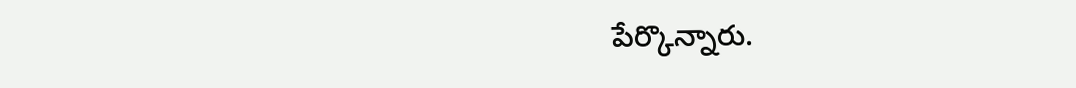పేర్కొన్నారు.